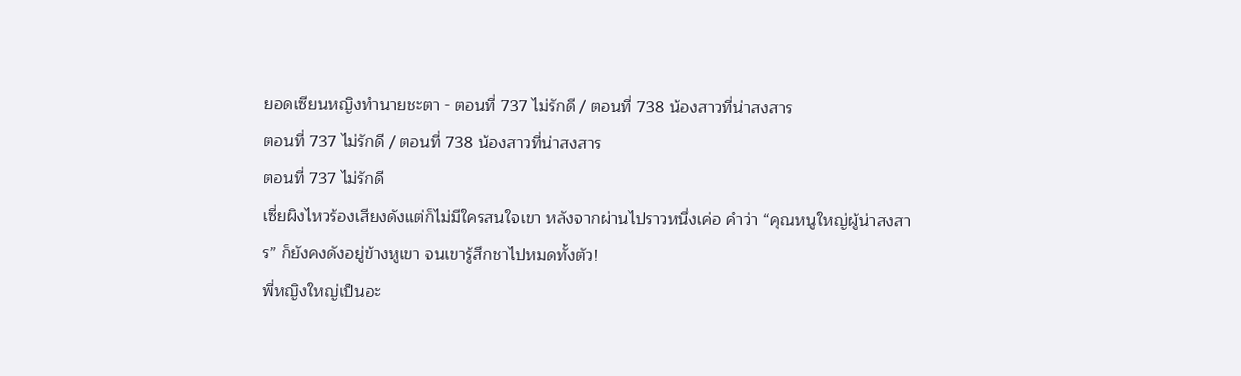ยอดเซียนหญิงทำนายชะตา - ตอนที่ 737 ไม่รักดี / ตอนที่ 738 น้องสาวที่น่าสงสาร
ตอนที่ 737 ไม่รักดี / ตอนที่ 738 น้องสาวที่น่าสงสาร
ตอนที่ 737 ไม่รักดี
เซี่ยผิงไหวร้องเสียงดังแต่ก็ไม่มีใครสนใจเขา หลังจากผ่านไปราวหนึ่งเค่อ คำว่า “คุณหนูใหญ่ผู้น่าสงสาร” ก็ยังคงดังอยู่ข้างหูเขา จนเขารู้สึกชาไปหมดทั้งตัว!
พี่หญิงใหญ่เป็นอะ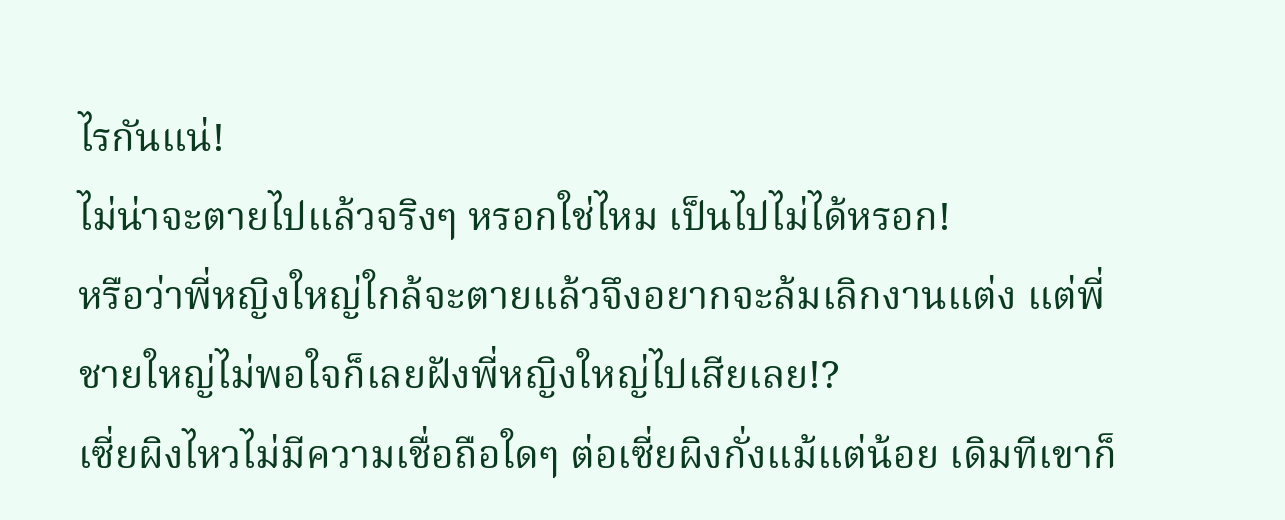ไรกันแน่!
ไม่น่าจะตายไปแล้วจริงๆ หรอกใช่ไหม เป็นไปไม่ได้หรอก!
หรือว่าพี่หญิงใหญ่ใกล้จะตายแล้วจึงอยากจะล้มเลิกงานแต่ง แต่พี่ชายใหญ่ไม่พอใจก็เลยฝังพี่หญิงใหญ่ไปเสียเลย!?
เซี่ยผิงไหวไม่มีความเชื่อถือใดๆ ต่อเซี่ยผิงกั่งแม้แต่น้อย เดิมทีเขาก็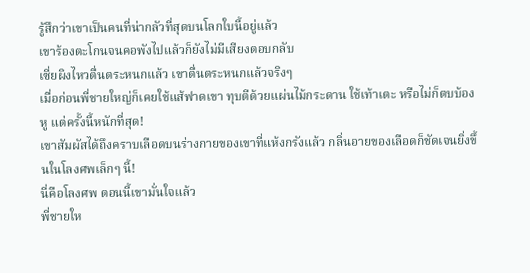รู้สึกว่าเขาเป็นคนที่น่ากลัวที่สุดบนโลกใบนี้อยู่แล้ว
เขาร้องตะโกนจนคอพังไปแล้วก็ยังไม่มีเสียงตอบกลับ
เซี่ยผิงไหวตื่นตระหนกแล้ว เขาตื่นตระหนกแล้วจริงๆ
เมื่อก่อนพี่ชายใหญ่ก็เคยใช้แส้ฟาดเขา ทุบตีด้วยแผ่นไม้กระดาน ใช้เท้าเตะ หรือไม่ก็ตบบ้องหู แต่ครั้งนี้หนักที่สุด!
เขาสัมผัสได้ถึงคราบเลือดบนร่างกายของเขาที่แห้งกรังแล้ว กลิ่นอายของเลือดก็ชัดเจนยิ่งขึ้นในโลงศพเล็กๆ นี้!
นี่คือโลงศพ ตอนนี้เขามั่นใจแล้ว
พี่ชายให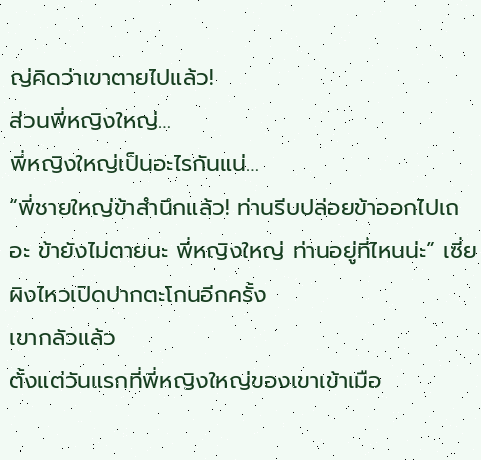ญ่คิดว่าเขาตายไปแล้ว!
ส่วนพี่หญิงใหญ่…
พี่หญิงใหญ่เป็นอะไรกันแน่…
“พี่ชายใหญ่ข้าสำนึกแล้ว! ท่านรีบปล่อยข้าออกไปเถอะ ข้ายังไม่ตายนะ พี่หญิงใหญ่ ท่านอยู่ที่ไหนน่ะ” เซี่ยผิงไหวเปิดปากตะโกนอีกครั้ง
เขากลัวแล้ว
ตั้งแต่วันแรกที่พี่หญิงใหญ่ของเขาเข้าเมือ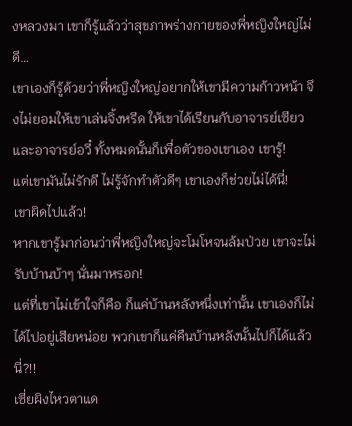งหลวงมา เขาก็รู้แล้วว่าสุขภาพร่างกายของพี่หญิงใหญ่ไม่ดี…
เขาเองก็รู้ด้วยว่าพี่หญิงใหญ่อยากให้เขามีความก้าวหน้า จึงไม่ยอมให้เขาเล่นจิ้งหรีด ให้เขาได้เรียนกับอาจารย์เซียว และอาจารย์อวี๋ ทั้งหมดนั้นก็เพื่อตัวของเขาเอง เขารู้!
แต่เขามันไม่รักดี ไม่รู้จักทำตัวดีๆ เขาเองก็ช่วยไม่ได้นี่!
เขาผิดไปแล้ว!
หากเขารู้มาก่อนว่าพี่หญิงใหญ่จะโมโหจนล้มป่วย เขาจะไม่รับบ้านบ้าๆ นั่นมาหรอก!
แต่ที่เขาไม่เข้าใจก็คือ ก็แค่บ้านหลังหนึ่งเท่านั้น เขาเองก็ไม่ได้ไปอยู่เสียหน่อย พวกเขาก็แค่คืนบ้านหลังนั้นไปก็ได้แล้วนี่?!!
เซี่ยผิงไหวตาแด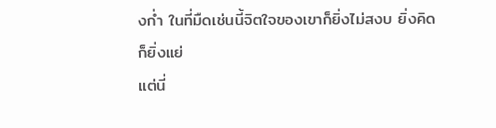งก่ำ ในที่มืดเช่นนี้จิตใจของเขาก็ยิ่งไม่สงบ ยิ่งคิดก็ยิ่งแย่
แต่นี่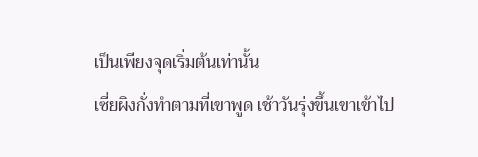เป็นเพียงจุดเริ่มต้นเท่านั้น
เซี่ยผิงกั่งทำตามที่เขาพูด เช้าวันรุ่งขึ้นเขาเข้าไป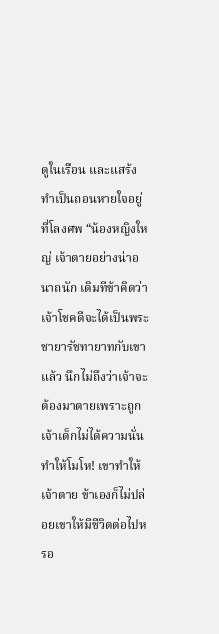ดูในเรือน และแสร้งทำเป็นถอนหายใจอยู่ที่โลงศพ “น้องหญิงใหญ่ เจ้าตายอย่างน่าอนาถนัก เดิมทีข้าคิดว่าเจ้าโชคดีจะได้เป็นพระชายารัชทายาทกับเขาแล้ว นึกไม่ถึงว่าเจ้าจะต้องมาตายเพราะถูกเจ้าเด็กไม่ได้ความนั่นทำให้โมโห! เขาทำให้เจ้าตาย ข้าเองก็ไม่ปล่อยเขาให้มีชีวิตต่อไปหรอ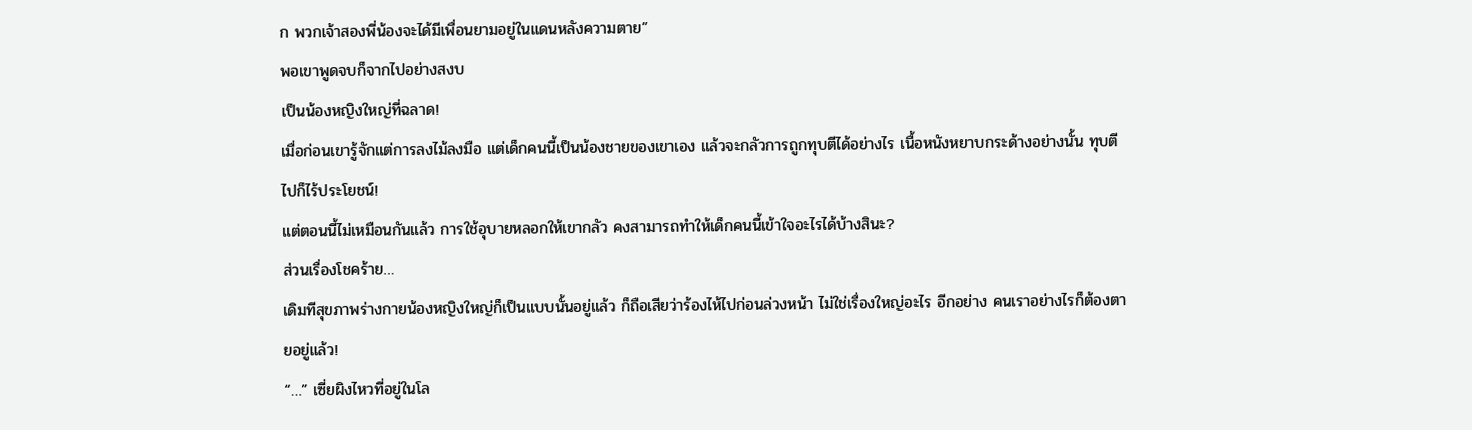ก พวกเจ้าสองพี่น้องจะได้มีเพื่อนยามอยู่ในแดนหลังความตาย”
พอเขาพูดจบก็จากไปอย่างสงบ
เป็นน้องหญิงใหญ่ที่ฉลาด!
เมื่อก่อนเขารู้จักแต่การลงไม้ลงมือ แต่เด็กคนนี้เป็นน้องชายของเขาเอง แล้วจะกลัวการถูกทุบตีได้อย่างไร เนื้อหนังหยาบกระด้างอย่างนั้น ทุบตีไปก็ไร้ประโยชน์!
แต่ตอนนี้ไม่เหมือนกันแล้ว การใช้อุบายหลอกให้เขากลัว คงสามารถทำให้เด็กคนนี้เข้าใจอะไรได้บ้างสินะ?
ส่วนเรื่องโชคร้าย…
เดิมทีสุขภาพร่างกายน้องหญิงใหญ่ก็เป็นแบบนั้นอยู่แล้ว ก็ถือเสียว่าร้องไห้ไปก่อนล่วงหน้า ไม่ใช่เรื่องใหญ่อะไร อีกอย่าง คนเราอย่างไรก็ต้องตายอยู่แล้ว!
“…” เซี่ยผิงไหวที่อยู่ในโล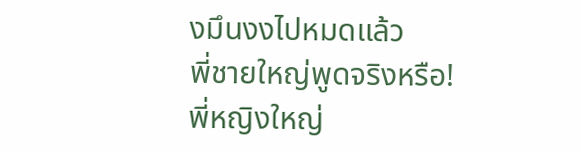งมึนงงไปหมดแล้ว
พี่ชายใหญ่พูดจริงหรือ!
พี่หญิงใหญ่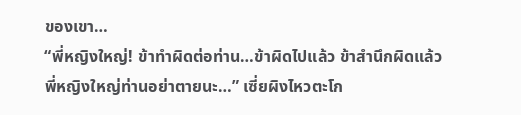ของเขา…
“พี่หญิงใหญ่! ข้าทำผิดต่อท่าน…ข้าผิดไปแล้ว ข้าสำนึกผิดแล้ว พี่หญิงใหญ่ท่านอย่าตายนะ…” เซี่ยผิงไหวตะโก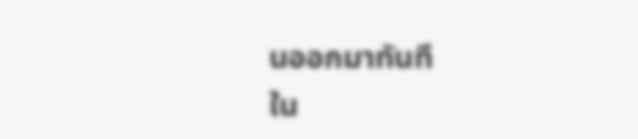นออกมาทันที
ใน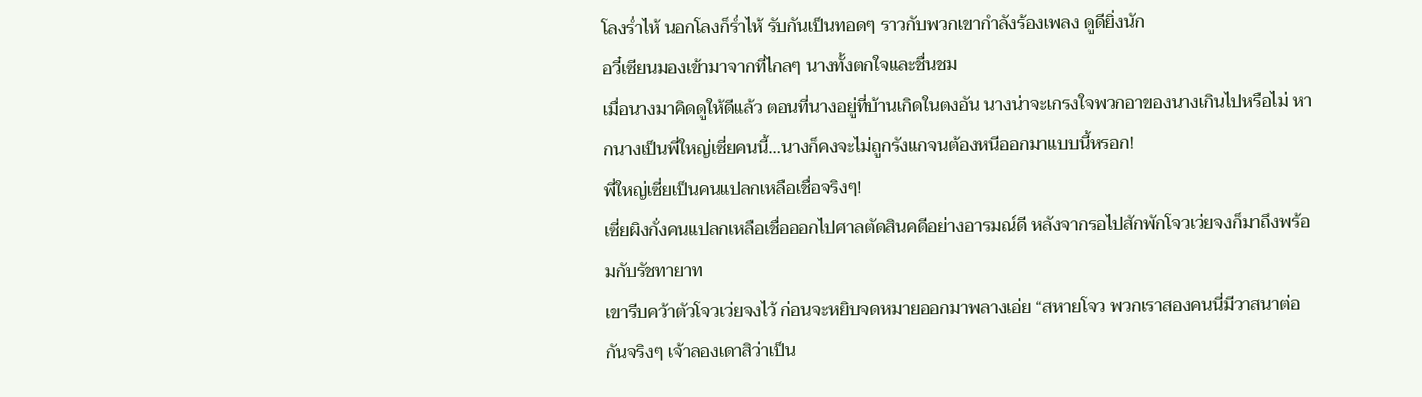โลงร่ำไห้ นอกโลงก็ร่ำไห้ รับกันเป็นทอดๆ ราวกับพวกเขากำลังร้องเพลง ดูดียิ่งนัก
อวี๋เซียนมองเข้ามาจากที่ไกลๆ นางทั้งตกใจและชื่นชม
เมื่อนางมาคิดดูให้ดีแล้ว ตอนที่นางอยู่ที่บ้านเกิดในตงอัน นางน่าจะเกรงใจพวกอาของนางเกินไปหรือไม่ หากนางเป็นพี่ใหญ่เซี่ยคนนี้…นางก็คงจะไม่ถูกรังแกจนต้องหนีออกมาแบบนี้หรอก!
พี่ใหญ่เซี่ยเป็นคนแปลกเหลือเชื่อจริงๆ!
เซี่ยผิงกั่งคนแปลกเหลือเชื่อออกไปศาลตัดสินคดีอย่างอารมณ์ดี หลังจากรอไปสักพักโจวเว่ยจงก็มาถึงพร้อมกับรัชทายาท
เขารีบคว้าตัวโจวเว่ยจงไว้ ก่อนจะหยิบจดหมายออกมาพลางเอ่ย “สหายโจว พวกเราสองคนนี่มีวาสนาต่อกันจริงๆ เจ้าลองเดาสิว่าเป็น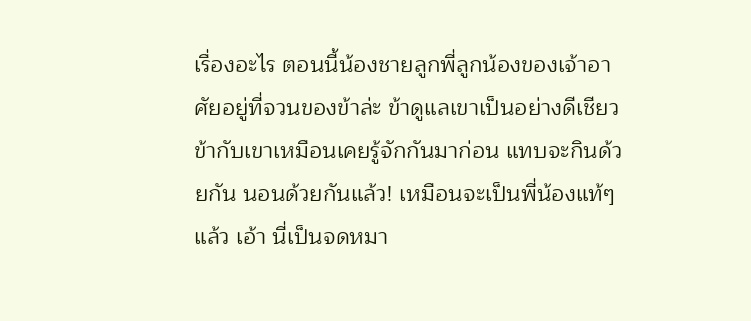เรื่องอะไร ตอนนี้น้องชายลูกพี่ลูกน้องของเจ้าอาศัยอยู่ที่จวนของข้าล่ะ ข้าดูแลเขาเป็นอย่างดีเชียว ข้ากับเขาเหมือนเคยรู้จักกันมาก่อน แทบจะกินด้วยกัน นอนด้วยกันแล้ว! เหมือนจะเป็นพี่น้องแท้ๆ แล้ว เอ้า นี่เป็นจดหมา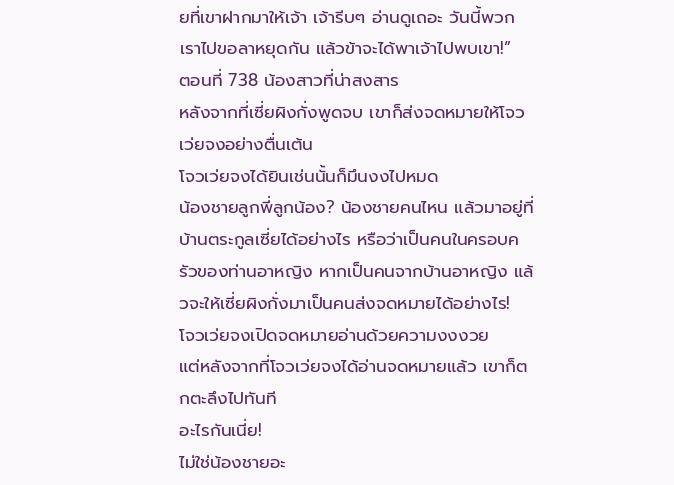ยที่เขาฝากมาให้เจ้า เจ้ารีบๆ อ่านดูเถอะ วันนี้พวกเราไปขอลาหยุดกัน แล้วข้าจะได้พาเจ้าไปพบเขา!”
ตอนที่ 738 น้องสาวที่น่าสงสาร
หลังจากที่เซี่ยผิงกั่งพูดจบ เขาก็ส่งจดหมายให้โจวเว่ยจงอย่างตื่นเต้น
โจวเว่ยจงได้ยินเช่นนั้นก็มึนงงไปหมด
น้องชายลูกพี่ลูกน้อง? น้องชายคนไหน แล้วมาอยู่ที่บ้านตระกูลเซี่ยได้อย่างไร หรือว่าเป็นคนในครอบครัวของท่านอาหญิง หากเป็นคนจากบ้านอาหญิง แล้วจะให้เซี่ยผิงกั่งมาเป็นคนส่งจดหมายได้อย่างไร!
โจวเว่ยจงเปิดจดหมายอ่านด้วยความงงงวย
แต่หลังจากที่โจวเว่ยจงได้อ่านจดหมายแล้ว เขาก็ตกตะลึงไปทันที
อะไรกันเนี่ย!
ไม่ใช่น้องชายอะ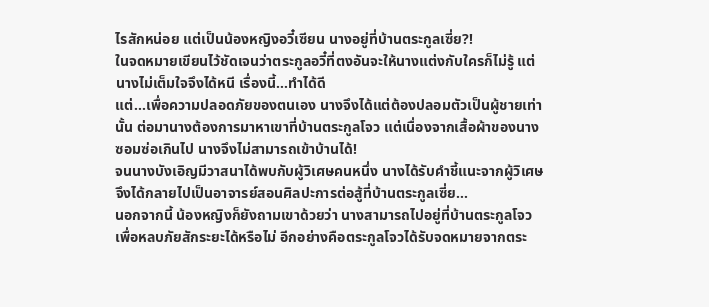ไรสักหน่อย แต่เป็นน้องหญิงอวี๋เซียน นางอยู่ที่บ้านตระกูลเซี่ย?!
ในจดหมายเขียนไว้ชัดเจนว่าตระกูลอวี๋ที่ตงอันจะให้นางแต่งกับใครก็ไม่รู้ แต่นางไม่เต็มใจจึงได้หนี เรื่องนี้…ทำได้ดี
แต่…เพื่อความปลอดภัยของตนเอง นางจึงได้แต่ต้องปลอมตัวเป็นผู้ชายเท่านั้น ต่อมานางต้องการมาหาเขาที่บ้านตระกูลโจว แต่เนื่องจากเสื้อผ้าของนางซอมซ่อเกินไป นางจึงไม่สามารถเข้าบ้านได้!
จนนางบังเอิญมีวาสนาได้พบกับผู้วิเศษคนหนึ่ง นางได้รับคำชี้แนะจากผู้วิเศษจึงได้กลายไปเป็นอาจารย์สอนศิลปะการต่อสู้ที่บ้านตระกูลเซี่ย…
นอกจากนี้ น้องหญิงก็ยังถามเขาด้วยว่า นางสามารถไปอยู่ที่บ้านตระกูลโจวเพื่อหลบภัยสักระยะได้หรือไม่ อีกอย่างคือตระกูลโจวได้รับจดหมายจากตระ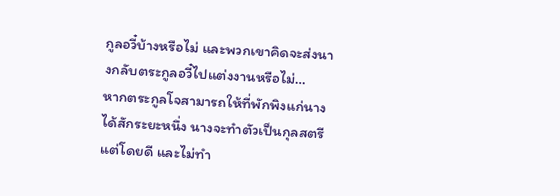กูลอวี๋บ้างหรือไม่ และพวกเขาคิดจะส่งนางกลับตระกูลอวี๋ไปแต่งงานหรือไม่…
หากตระกูลโจสามารถให้ที่พักพิงแก่นางได้สักระยะหนึ่ง นางจะทำตัวเป็นกุลสตรีแต่โดยดี และไม่ทำ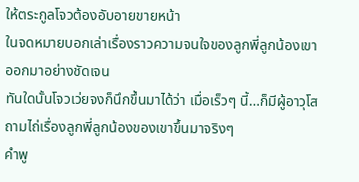ให้ตระกูลโจวต้องอับอายขายหน้า
ในจดหมายบอกเล่าเรื่องราวความจนใจของลูกพี่ลูกน้องเขาออกมาอย่างชัดเจน
ทันใดนั้นโจวเว่ยจงก็นึกขึ้นมาได้ว่า เมื่อเร็วๆ นี้…ก็มีผู้อาวุโสถามไถ่เรื่องลูกพี่ลูกน้องของเขาขึ้นมาจริงๆ
คำพู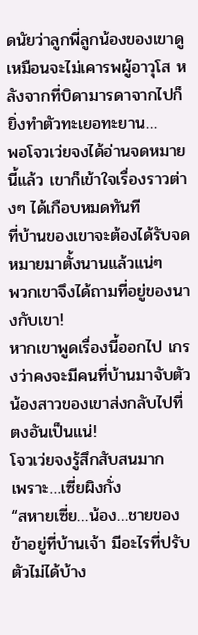ดนัยว่าลูกพี่ลูกน้องของเขาดูเหมือนจะไม่เคารพผู้อาวุโส หลังจากที่บิดามารดาจากไปก็ยิ่งทำตัวทะเยอทะยาน…
พอโจวเว่ยจงได้อ่านจดหมายนี้แล้ว เขาก็เข้าใจเรื่องราวต่างๆ ได้เกือบหมดทันที
ที่บ้านของเขาจะต้องได้รับจดหมายมาตั้งนานแล้วแน่ๆ
พวกเขาจึงได้ถามที่อยู่ของนางกับเขา!
หากเขาพูดเรื่องนี้ออกไป เกรงว่าคงจะมีคนที่บ้านมาจับตัวน้องสาวของเขาส่งกลับไปที่ตงอันเป็นแน่!
โจวเว่ยจงรู้สึกสับสนมาก
เพราะ…เซี่ยผิงกั่ง
“สหายเซี่ย…น้อง…ชายของข้าอยู่ที่บ้านเจ้า มีอะไรที่ปรับตัวไม่ได้บ้าง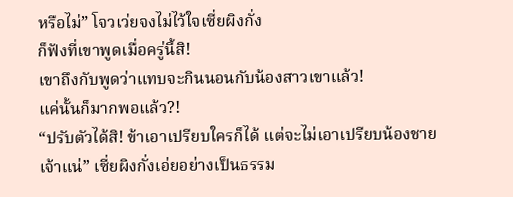หรือไม่” โจวเว่ยจงไม่ไว้ใจเซี่ยผิงกั่ง
ก็ฟังที่เขาพูดเมื่อครู่นี้สิ!
เขาถึงกับพูดว่าแทบจะกินนอนกับน้องสาวเขาแล้ว!
แค่นั้นก็มากพอแล้ว?!
“ปรับตัวได้สิ! ข้าเอาเปรียบใครก็ได้ แต่จะไม่เอาเปรียบน้องชายเจ้าแน่” เซี่ยผิงกั่งเอ่ยอย่างเป็นธรรม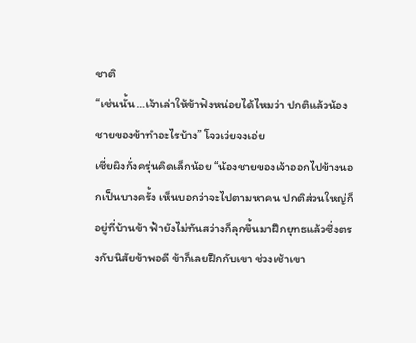ชาติ
“เช่นนั้น…เจ้าเล่าให้ข้าฟังหน่อยได้ไหมว่า ปกติแล้วน้องชายของข้าทำอะไรบ้าง” โจวเว่ยจงเอ่ย
เซี่ยผิงกั่งครุ่นคิดเล็กน้อย “น้องชายของเจ้าออกไปข้างนอกเป็นบางครั้ง เห็นบอกว่าจะไปตามหาคน ปกติส่วนใหญ่ก็อยู่ที่บ้านข้า ฟ้ายังไม่ทันสว่างก็ลุกขึ้นมาฝึกยุทธแล้วซึ่งตรงกับนิสัยข้าพอดี ข้าก็เลยฝึกกับเขา ช่วงเช้าเขา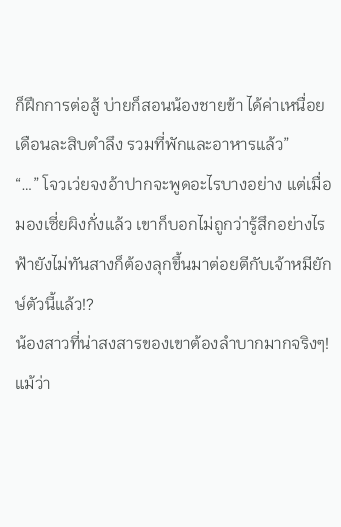ก็ฝึกการต่อสู้ บ่ายก็สอนน้องชายข้า ได้ค่าเหนื่อยเดือนละสิบตำลึง รวมที่พักและอาหารแล้ว”
“…” โจวเว่ยจงอ้าปากจะพูดอะไรบางอย่าง แต่เมื่อมองเซี่ยผิงกั่งแล้ว เขาก็บอกไม่ถูกว่ารู้สึกอย่างไร
ฟ้ายังไม่ทันสางก็ต้องลุกขึ้นมาต่อยตีกับเจ้าหมียักษ์ตัวนี้แล้ว!?
น้องสาวที่น่าสงสารของเขาต้องลำบากมากจริงๆ!
แม้ว่า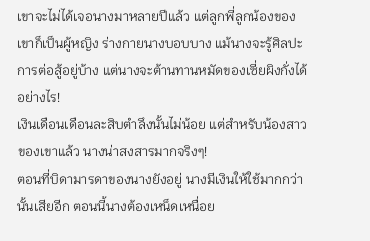เขาจะไม่ได้เจอนางมาหลายปีแล้ว แต่ลูกพี่ลูกน้องของเขาก็เป็นผู้หญิง ร่างกายนางบอบบาง แม้นางจะรู้ศิลปะการต่อสู้อยู่บ้าง แต่นางจะต้านทานหมัดของเซี่ยผิงกั่งได้อย่างไร!
เงินเดือนเดือนละสิบตำลึงนั้นไม่น้อย แต่สำหรับน้องสาวของเขาแล้ว นางน่าสงสารมากจริงๆ!
ตอนที่บิดามารดาของนางยังอยู่ นางมีเงินให้ใช้มากกว่านั้นเสียอีก ตอนนี้นางต้องเหน็ดเหนื่อย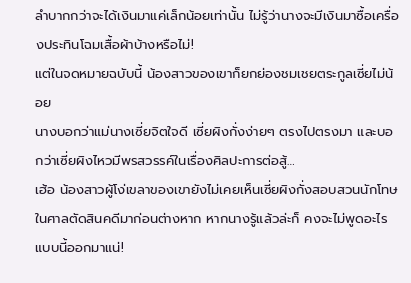ลำบากกว่าจะได้เงินมาแค่เล็กน้อยเท่านั้น ไม่รู้ว่านางจะมีเงินมาซื้อเครื่องประทินโฉมเสื้อผ้าบ้างหรือไม่!
แต่ในจดหมายฉบับนี้ น้องสาวของเขาก็ยกย่องชมเชยตระกูลเซี่ยไม่น้อย
นางบอกว่าแม่นางเซี่ยจิตใจดี เซี่ยผิงกั่งง่ายๆ ตรงไปตรงมา และบอกว่าเซี่ยผิงไหวมีพรสวรรค์ในเรื่องศิลปะการต่อสู้…
เฮ้อ น้องสาวผู้โง่เขลาของเขายังไม่เคยเห็นเซี่ยผิงกั่งสอบสวนนักโทษในศาลตัดสินคดีมาก่อนต่างหาก หากนางรู้แล้วล่ะก็ คงจะไม่พูดอะไรแบบนี้ออกมาแน่!